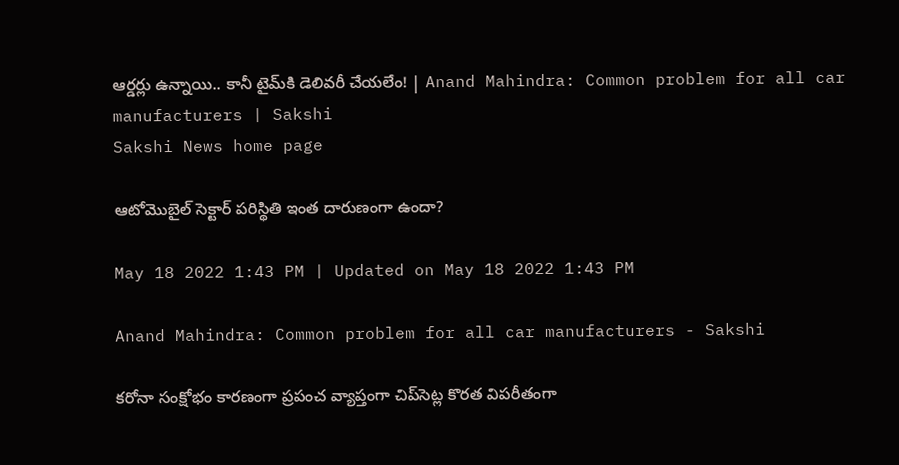ఆర్డర్లు ఉన్నా‍యి.. కానీ టైమ్‌కి డెలివరీ చేయలేం! | Anand Mahindra: Common problem for all car manufacturers | Sakshi
Sakshi News home page

ఆటోమొబైల్‌ సెక్టార్‌ పరిస్థితి ఇంత దారుణంగా ఉందా?

May 18 2022 1:43 PM | Updated on May 18 2022 1:43 PM

Anand Mahindra: Common problem for all car manufacturers - Sakshi

కరోనా సంక్షోభం కారణంగా ప్రపంచ వ్యాప్తంగా చిప్‌సెట్ల కొరత విపరీతంగా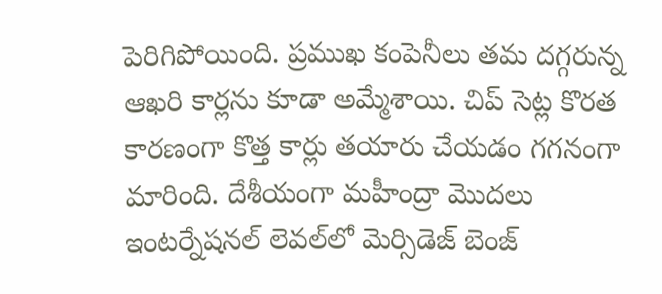పెరిగిపోయింది. ప్రముఖ కంపెనీలు తమ దగ్గరున్న ఆఖరి కార్లను కూడా అమ్మేశాయి. చిప్‌ సెట్ల కొరత కారణంగా కొత్త కార్లు తయారు చేయడం గగనంగా మారింది. దేశీయంగా మహీంద్రా మొదలు ఇంటర్నేషనల్‌ లెవల్‌లో మెర్సిడెజ్‌ బెంజ్‌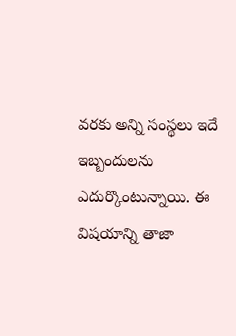వరకు అన్ని సంస్థలు ఇదే ఇబ్బందులను ఎదుర్కొంటున్నాయి. ఈ విషయాన్ని తాజా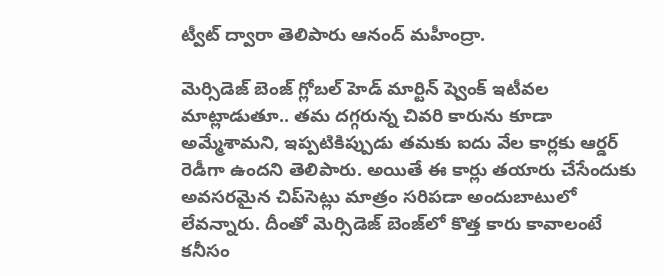ట్వీట్‌ ద్వారా తెలిపారు ఆనంద్‌ మహీంద్రా.

మెర్సిడెజ్‌ బెంజ్‌ గ్లోబల్‌ హెడ్‌ మార్టిన్‌ ష్వెంక్‌ ఇటీవల మాట్లాడుతూ.. తమ దగ్గరున్న చివరి కారును కూడా అమ్మేశామని, ఇప్పటికిప్పుడు తమకు ఐదు వేల కార్లకు ఆర్డర్‌ రెడీగా ఉందని తెలిపారు. అయితే ఈ కార్లు తయారు చేసేందుకు అవసరమైన చిప్‌సెట్లు మాత్రం సరిపడా అందుబాటులో లేవన్నారు. దీంతో మెర్సిడెజ్‌ బెంజ్‌లో కొత్త కారు కావాలంటే కనీసం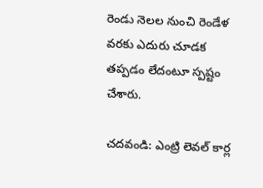రెండు నెలల నుంచి రెండేళ వరకు ఎదురు చూడక తప్పడం లేదంటూ స్పష్టం చేశారు.

చదవండి: ఎంట్రి లెవల్‌ కార్ల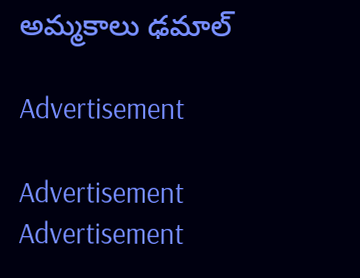అమ్మకాలు ఢమాల్

Advertisement

Advertisement
Advertisement